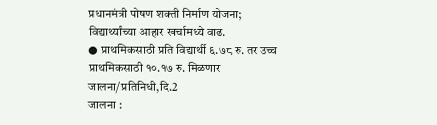प्रधानमंत्री पोषण शक्ती निर्माण योजना; विद्यार्थ्यांच्या आहार खर्चामध्ये वाढ.
● प्राथमिकसाठी प्रति विद्यार्थी ६.७८ रु. तर उच्च प्राथमिकसाठी १०.१७ रु. मिळणार
जालना/प्रतिनिधी,दि.2
जालना :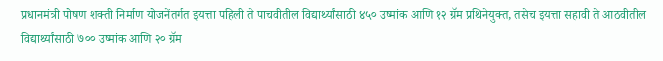प्रधानमंत्री पोषण शक्ती निर्माण योजनेंतर्गत इयत्ता पहिली ते पाचवीतील विद्यार्थ्यांसाठी ४५० उष्मांक आणि १२ ग्रॅम प्रथिनेयुक्त, तसेच इयत्ता सहावी ते आठवीतील विद्यार्थ्यांसाठी ७०० उष्मांक आणि २० ग्रॅम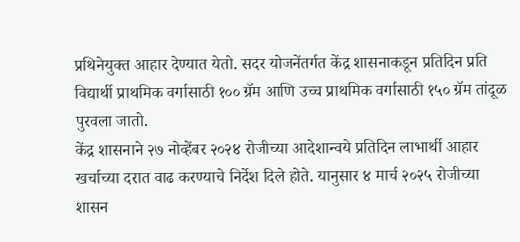प्रथिनेयुक्त आहार देण्यात येतो. सदर योजनेंतर्गत केंद्र शासनाकडून प्रतिदिन प्रति विद्यार्थी प्राथमिक वर्गासाठी १०० ग्रॅम आणि उच्च प्राथमिक वर्गासाठी १५० ग्रॅम तांदूळ पुरवला जातो.
केंद्र शासनाने २७ नोव्हेंबर २०२४ रोजीच्या आदेशान्वये प्रतिदिन लाभार्थी आहार खर्चाच्या दरात वाढ करण्याचे निर्देश दिले होते. यानुसार ४ मार्च २०२५ रोजीच्या शासन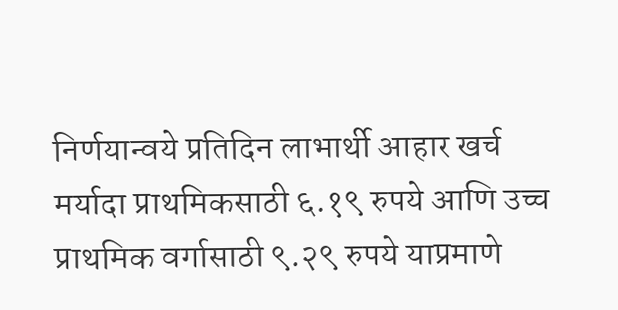निर्णयान्वये प्रतिदिन लाभार्थी आहार खर्च मर्यादा प्राथमिकसाठी ६.१९ रुपये आणि उच्च प्राथमिक वर्गासाठी ९.२९ रुपये याप्रमाणे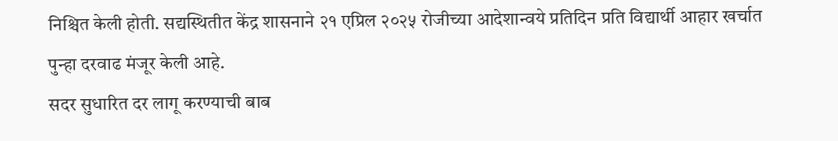निश्चित केली होती. सद्यस्थितीत केंद्र शासनाने २१ एप्रिल २०२५ रोजीच्या आदेशान्वये प्रतिदिन प्रति विद्यार्थी आहार खर्चात पुन्हा दरवाढ मंजूर केली आहे.
सदर सुधारित दर लागू करण्याची बाब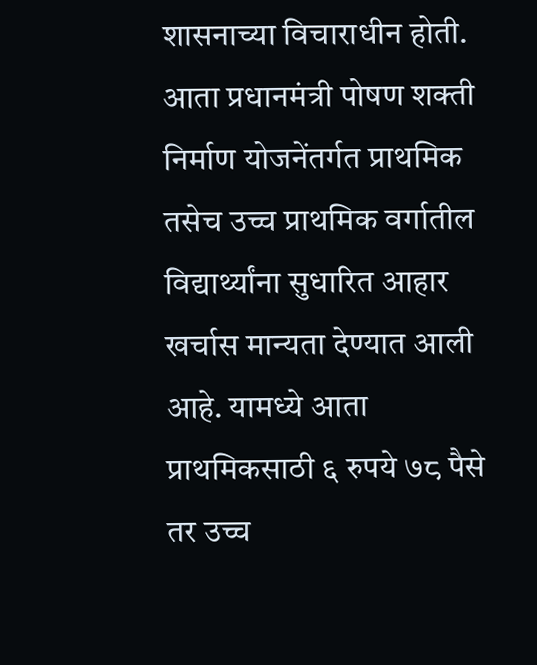शासनाच्या विचाराधीन होती. आता प्रधानमंत्री पोषण शक्ती निर्माण योजनेंतर्गत प्राथमिक तसेच उच्च प्राथमिक वर्गातील विद्यार्थ्यांना सुधारित आहार खर्चास मान्यता देण्यात आली आहे. यामध्ये आता प्राथमिकसाठी ६ रुपये ७८ पैसे तर उच्च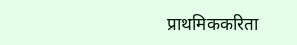प्राथमिककरिता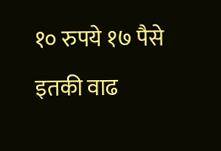१० रुपये १७ पैसे इतकी वाढ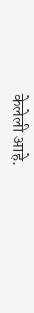केलेली आहे.